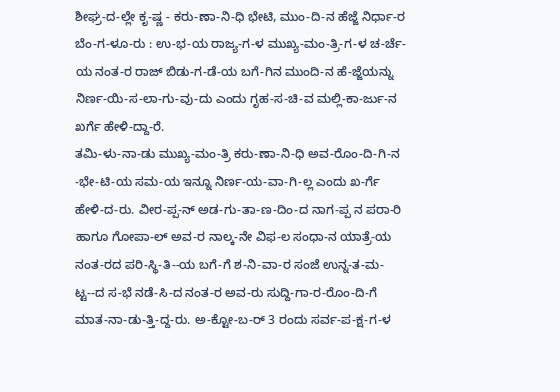ಶೀಘ್ರ-ದ-ಲ್ಲೇ ಕೃ-ಷ್ಣ - ಕರು-ಣಾ-ನಿ-ಧಿ ಭೇಟಿ, ಮುಂ-ದಿ-ನ ಹೆಜ್ಜೆ ನಿರ್ಧಾ-ರ
ಬೆಂ-ಗ-ಳೂ-ರು : ಉ-ಭ-ಯ ರಾಜ್ಯ-ಗ-ಳ ಮುಖ್ಯ-ಮಂ-ತ್ರಿ-ಗ-ಳ ಚ-ರ್ಚೆ-ಯ ನಂತ-ರ ರಾಜ್ ಬಿಡು-ಗ-ಡೆ-ಯ ಬಗೆ-ಗಿನ ಮುಂದಿ-ನ ಹೆ-ಜ್ಜೆಯನ್ನು ನಿರ್ಣ-ಯಿ-ಸ-ಲಾ-ಗು-ವು-ದು ಎಂದು ಗೃಹ-ಸ-ಚಿ-ವ ಮಲ್ಲಿ-ಕಾ-ರ್ಜು-ನ ಖರ್ಗೆ ಹೇಳಿ-ದ್ದಾ-ರೆ.
ತಮಿ-ಳು-ನಾ-ಡು ಮುಖ್ಯ-ಮಂ-ತ್ರಿ ಕರು-ಣಾ-ನಿ-ಧಿ ಅವ-ರೊಂ-ದಿ-ಗಿ-ನ -ಭೇ-ಟಿ-ಯ ಸಮ-ಯ ಇನ್ನೂ ನಿರ್ಣ-ಯ-ವಾ-ಗಿ-ಲ್ಲ ಎಂದು ಖ-ರ್ಗೆ ಹೇಳಿ-ದ-ರು. ವೀರ-ಪ್ಪ-ನ್ ಅಡ-ಗು-ತಾ-ಣ-ದಿಂ-ದ ನಾಗ-ಪ್ಪ ನ ಪರಾ-ರಿ ಹಾಗೂ ಗೋಪಾ-ಲ್ ಅವ-ರ ನಾಲ್ಕ-ನೇ ವಿಫ-ಲ ಸಂಧಾ-ನ ಯಾತ್ರೆ-ಯ ನಂತ-ರದ ಪರಿ-ಸ್ಥಿ-ತಿ--ಯ ಬಗೆ-ಗೆ ಶ-ನಿ-ವಾ-ರ ಸಂಜೆ ಉನ್ನ-ತ-ಮ-ಟ್ಟ--ದ ಸ-ಭೆ ನಡೆ-ಸಿ-ದ ನಂತ-ರ ಅವ-ರು ಸುದ್ದಿ-ಗಾ-ರ-ರೊಂ-ದಿ-ಗೆ ಮಾತ-ನಾ-ಡು-ತ್ತಿ-ದ್ದ-ರು. ಅ-ಕ್ಟೋ-ಬ-ರ್ 3 ರಂದು ಸರ್ವ-ಪ-ಕ್ಷ-ಗ-ಳ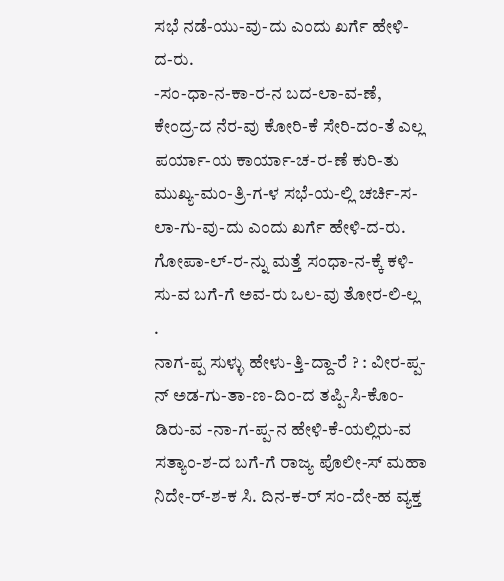ಸಭೆ ನಡೆ-ಯು-ವು-ದು ಎಂದು ಖರ್ಗೆ ಹೇಳಿ-ದ-ರು.
-ಸಂ-ಧಾ-ನ-ಕಾ-ರ-ನ ಬದ-ಲಾ-ವ-ಣೆ, ಕೇಂದ್ರ-ದ ನೆರ-ವು ಕೋರಿ-ಕೆ ಸೇರಿ-ದಂ-ತೆ ಎಲ್ಲ ಪರ್ಯಾ-ಯ ಕಾರ್ಯಾ-ಚ-ರ-ಣೆ ಕುರಿ-ತು ಮುಖ್ಯ-ಮಂ-ತ್ರಿ-ಗ-ಳ ಸಭೆ-ಯ-ಲ್ಲಿ ಚರ್ಚಿ-ಸ-ಲಾ-ಗು-ವು-ದು ಎಂದು ಖರ್ಗೆ ಹೇಳಿ-ದ-ರು. ಗೋಪಾ-ಲ್-ರ-ನ್ನು ಮತ್ತೆ ಸಂಧಾ-ನ-ಕ್ಕೆ ಕಳಿ-ಸು-ವ ಬಗೆ-ಗೆ ಅವ-ರು ಒಲ-ವು ತೋರ-ಲಿ-ಲ್ಲ .
ನಾಗ-ಪ್ಪ ಸುಳ್ಳು ಹೇಳು-ತ್ತಿ-ದ್ದಾ-ರೆ ? : ವೀರ-ಪ್ಪ-ನ್ ಅಡ-ಗು-ತಾ-ಣ-ದಿಂ-ದ ತಪ್ಪಿ-ಸಿ-ಕೊಂ-ಡಿರು-ವ -ನಾ-ಗ-ಪ್ಪ-ನ ಹೇಳಿ-ಕೆ-ಯಲ್ಲಿರು-ವ ಸತ್ಯಾಂ-ಶ-ದ ಬಗೆ-ಗೆ ರಾಜ್ಯ ಪೊಲೀ-ಸ್ ಮಹಾ ನಿದೇ-ರ್-ಶ-ಕ ಸಿ. ದಿನ-ಕ-ರ್ ಸಂ-ದೇ-ಹ ವ್ಯಕ್ತ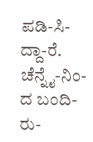ಪಡಿ-ಸಿ-ದ್ದಾ-ರೆ. ಚೆನ್ನೈ-ನಿಂ-ದ ಬಂದಿ-ರು-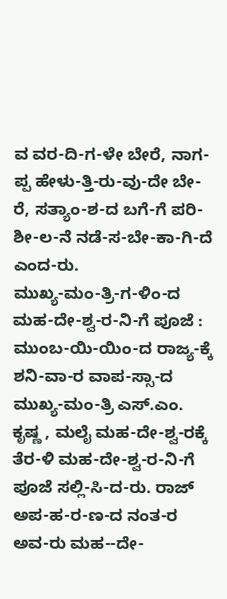ವ ವರ-ದಿ-ಗ-ಳೇ ಬೇರೆ, ನಾಗ-ಪ್ಪ ಹೇಳು-ತ್ತಿ-ರು-ವು-ದೇ ಬೇ-ರೆ, ಸತ್ಯಾಂ-ಶ-ದ ಬಗೆ-ಗೆ ಪರಿ-ಶೀ-ಲ-ನೆ ನಡೆ-ಸ-ಬೇ-ಕಾ-ಗಿ-ದೆ ಎಂದ-ರು.
ಮುಖ್ಯ-ಮಂ-ತ್ರಿ-ಗ-ಳಿಂ-ದ ಮಹ-ದೇ-ಶ್ವ-ರ-ನಿ-ಗೆ ಪೂಜೆ : ಮುಂಬ-ಯಿ-ಯಿಂ-ದ ರಾಜ್ಯ-ಕ್ಕೆ ಶನಿ-ವಾ-ರ ವಾಪ-ಸ್ಸಾ-ದ ಮುಖ್ಯ-ಮಂ-ತ್ರಿ ಎಸ್.ಎಂ. ಕೃಷ್ಣ , ಮಲೈ ಮಹ-ದೇ-ಶ್ವ-ರಕ್ಕೆ ತೆರ-ಳಿ ಮಹ-ದೇ-ಶ್ವ-ರ-ನಿ-ಗೆ ಪೂಜೆ ಸಲ್ಲಿ-ಸಿ-ದ-ರು. ರಾಜ್ ಅಪ-ಹ-ರ-ಣ-ದ ನಂತ-ರ ಅವ-ರು ಮಹ--ದೇ-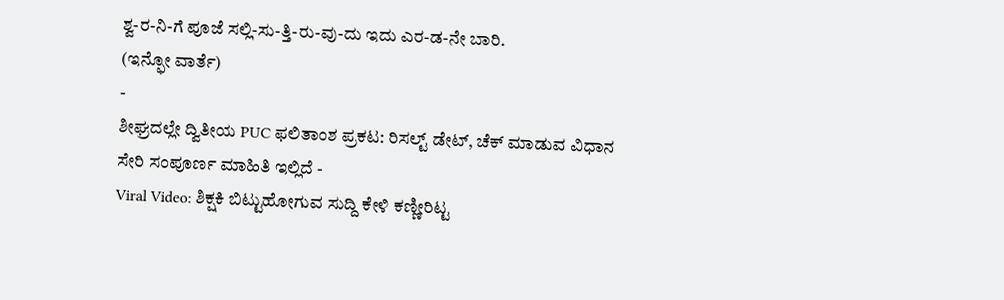ಶ್ವ-ರ-ನಿ-ಗೆ ಪೂಜೆ ಸಲ್ಲಿ-ಸು-ತ್ತಿ-ರು-ವು-ದು ಇದು ಎರ-ಡ-ನೇ ಬಾರಿ.
(ಇನ್ಫೋ ವಾರ್ತೆ)
-
ಶೀಘ್ರದಲ್ಲೇ ದ್ವಿತೀಯ PUC ಫಲಿತಾಂಶ ಪ್ರಕಟ: ರಿಸಲ್ಟ್ ಡೇಟ್, ಚೆಕ್ ಮಾಡುವ ವಿಧಾನ ಸೇರಿ ಸಂಪೂರ್ಣ ಮಾಹಿತಿ ಇಲ್ಲಿದೆ -
Viral Video: ಶಿಕ್ಷಕಿ ಬಿಟ್ಟುಹೋಗುವ ಸುದ್ದಿ ಕೇಳಿ ಕಣ್ಣೀರಿಟ್ಟ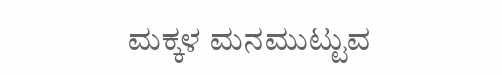ಮಕ್ಕಳ ಮನಮುಟ್ಟುವ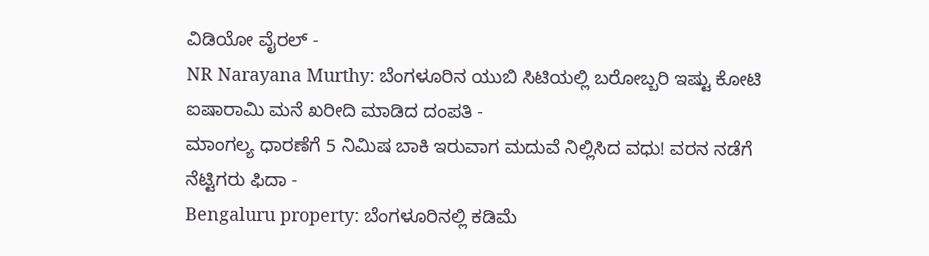ವಿಡಿಯೋ ವೈರಲ್ -
NR Narayana Murthy: ಬೆಂಗಳೂರಿನ ಯುಬಿ ಸಿಟಿಯಲ್ಲಿ ಬರೋಬ್ಬರಿ ಇಷ್ಟು ಕೋಟಿ ಐಷಾರಾಮಿ ಮನೆ ಖರೀದಿ ಮಾಡಿದ ದಂಪತಿ -
ಮಾಂಗಲ್ಯ ಧಾರಣೆಗೆ 5 ನಿಮಿಷ ಬಾಕಿ ಇರುವಾಗ ಮದುವೆ ನಿಲ್ಲಿಸಿದ ವಧು! ವರನ ನಡೆಗೆ ನೆಟ್ಟಿಗರು ಫಿದಾ -
Bengaluru property: ಬೆಂಗಳೂರಿನಲ್ಲಿ ಕಡಿಮೆ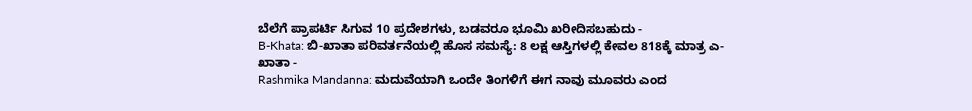ಬೆಲೆಗೆ ಪ್ರಾಪರ್ಟಿ ಸಿಗುವ 10 ಪ್ರದೇಶಗಳು, ಬಡವರೂ ಭೂಮಿ ಖರೀದಿಸಬಹುದು -
B-Khata: ಬಿ-ಖಾತಾ ಪರಿವರ್ತನೆಯಲ್ಲಿ ಹೊಸ ಸಮಸ್ಯೆ: 8 ಲಕ್ಷ ಆಸ್ತಿಗಳಲ್ಲಿ ಕೇವಲ 818ಕ್ಕೆ ಮಾತ್ರ ಎ-ಖಾತಾ -
Rashmika Mandanna: ಮದುವೆಯಾಗಿ ಒಂದೇ ತಿಂಗಳಿಗೆ ಈಗ ನಾವು ಮೂವರು ಎಂದ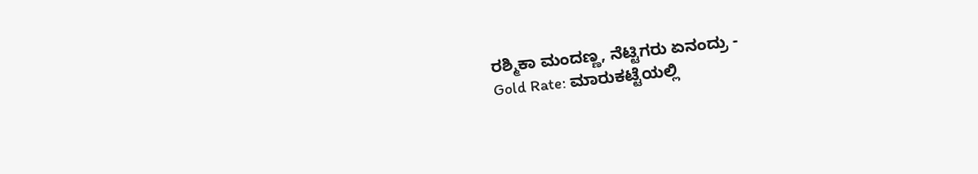ರಶ್ಮಿಕಾ ಮಂದಣ್ಣ, ನೆಟ್ಟಿಗರು ಏನಂದ್ರು -
Gold Rate: ಮಾರುಕಟ್ಟೆಯಲ್ಲಿ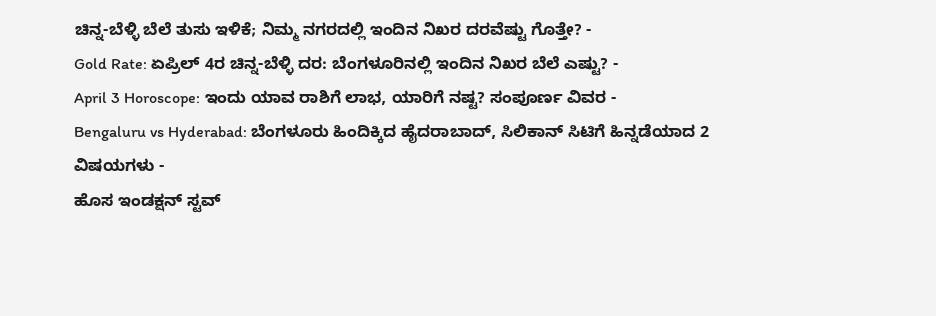ಚಿನ್ನ-ಬೆಳ್ಳಿ ಬೆಲೆ ತುಸು ಇಳಿಕೆ; ನಿಮ್ಮ ನಗರದಲ್ಲಿ ಇಂದಿನ ನಿಖರ ದರವೆಷ್ಟು ಗೊತ್ತೇ? -
Gold Rate: ಏಪ್ರಿಲ್ 4ರ ಚಿನ್ನ-ಬೆಳ್ಳಿ ದರ: ಬೆಂಗಳೂರಿನಲ್ಲಿ ಇಂದಿನ ನಿಖರ ಬೆಲೆ ಎಷ್ಟು? -
April 3 Horoscope: ಇಂದು ಯಾವ ರಾಶಿಗೆ ಲಾಭ, ಯಾರಿಗೆ ನಷ್ಟ? ಸಂಪೂರ್ಣ ವಿವರ -
Bengaluru vs Hyderabad: ಬೆಂಗಳೂರು ಹಿಂದಿಕ್ಕಿದ ಹೈದರಾಬಾದ್, ಸಿಲಿಕಾನ್ ಸಿಟಿಗೆ ಹಿನ್ನಡೆಯಾದ 2 ವಿಷಯಗಳು -
ಹೊಸ ಇಂಡಕ್ಷನ್ ಸ್ಟವ್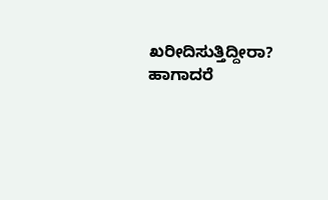ಖರೀದಿಸುತ್ತಿದ್ದೀರಾ? ಹಾಗಾದರೆ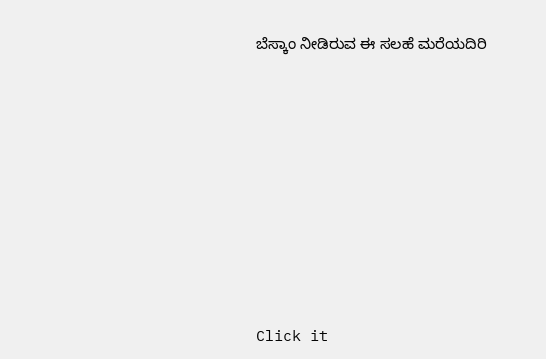ಬೆಸ್ಕಾಂ ನೀಡಿರುವ ಈ ಸಲಹೆ ಮರೆಯದಿರಿ












Click it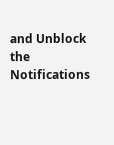and Unblock the Notifications